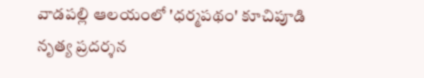వాడపల్లి ఆలయంలో 'ధర్మపథం' కూచిపూడి నృత్య ప్రదర్శన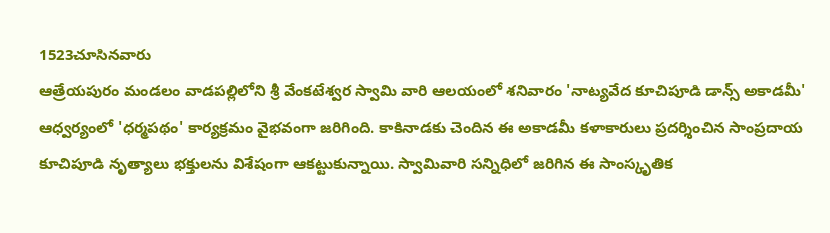1523చూసినవారు
ఆత్రేయపురం మండలం వాడపల్లిలోని శ్రీ వేంకటేశ్వర స్వామి వారి ఆలయంలో శనివారం 'నాట్యవేద కూచిపూడి డాన్స్ అకాడమీ' ఆధ్వర్యంలో 'ధర్మపథం' కార్యక్రమం వైభవంగా జరిగింది. కాకినాడకు చెందిన ఈ అకాడమీ కళాకారులు ప్రదర్శించిన సాంప్రదాయ కూచిపూడి నృత్యాలు భక్తులను విశేషంగా ఆకట్టుకున్నాయి. స్వామివారి సన్నిధిలో జరిగిన ఈ సాంస్కృతిక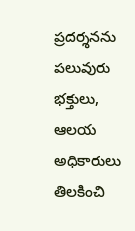ప్రదర్శనను పలువురు భక్తులు, ఆలయ అధికారులు తిలకించి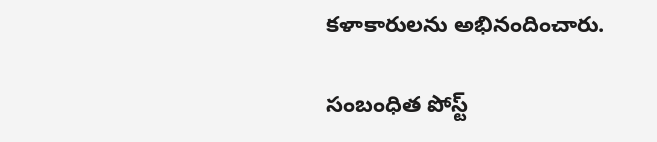కళాకారులను అభినందించారు.

సంబంధిత పోస్ట్